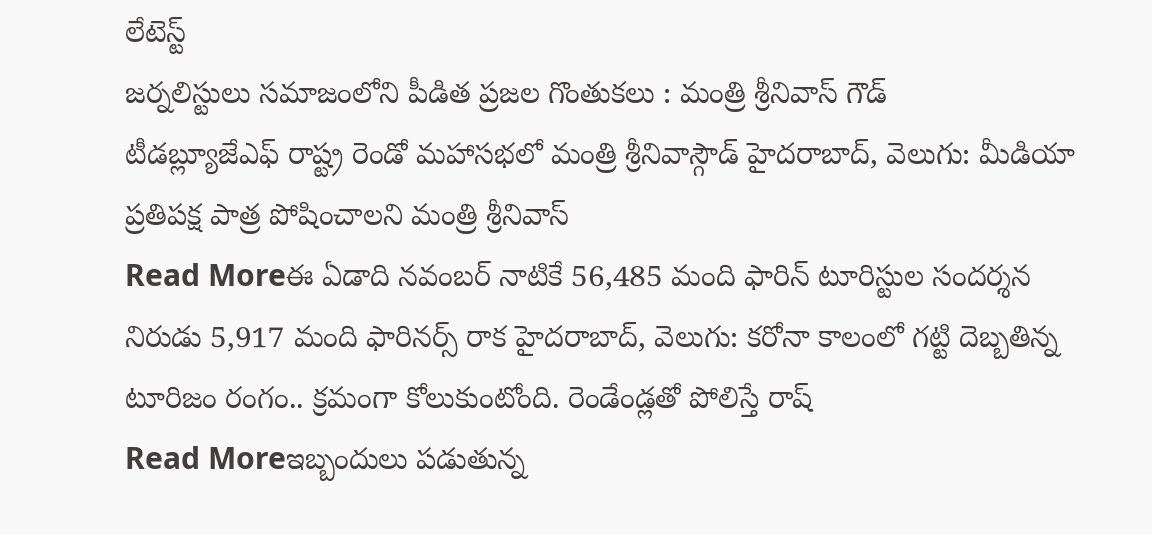లేటెస్ట్
జర్నలిస్టులు సమాజంలోని పీడిత ప్రజల గొంతుకలు : మంత్రి శ్రీనివాస్ గౌడ్
టీడబ్ల్యూజేఎఫ్ రాష్ట్ర రెండో మహాసభలో మంత్రి శ్రీనివాస్గౌడ్ హైదరాబాద్, వెలుగు: మీడియా ప్రతిపక్ష పాత్ర పోషించాలని మంత్రి శ్రీనివాస్
Read Moreఈ ఏడాది నవంబర్ నాటికే 56,485 మంది ఫారిన్ టూరిస్టుల సందర్శన
నిరుడు 5,917 మంది ఫారినర్స్ రాక హైదరాబాద్, వెలుగు: కరోనా కాలంలో గట్టి దెబ్బతిన్న టూరిజం రంగం.. క్రమంగా కోలుకుంటోంది. రెండేండ్లతో పోలిస్తే రాష్
Read Moreఇబ్బందులు పడుతున్న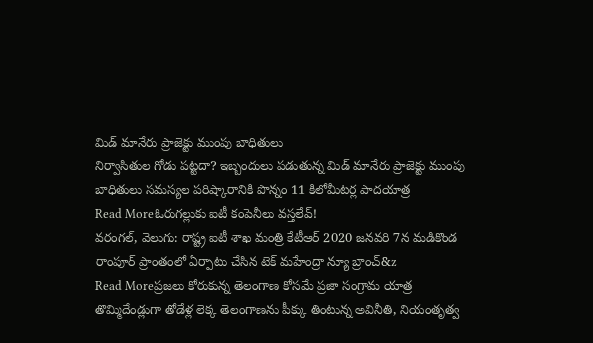మిడ్ మానేరు ప్రాజెక్టు ముంపు బాధితులు
నిర్వాసితుల గోడు పట్టదా? ఇబ్బందులు పడుతున్న మిడ్ మానేరు ప్రాజెక్టు ముంపు బాధితులు సమస్యల పరిష్కారానికి పొన్నం 11 కిలోమీటర్ల పాదయాత్ర
Read Moreఓరుగల్లుకు ఐటీ కంపెనీలు వస్తలేవ్!
వరంగల్, వెలుగు: రాష్ట్ర ఐటీ శాఖ మంత్రి కేటీఆర్ 2020 జనవరి 7న మడికొండ రాంపూర్ ప్రాంతంలో ఏర్పాటు చేసిన టెక్ మహేంద్రా న్యూ బ్రాంచ్&z
Read Moreప్రజలు కోరుకున్న తెలంగాణ కోసమే ప్రజా సంగ్రామ యాత్ర
తొమ్మిదేండ్లుగా తోడేళ్ల లెక్క తెలంగాణను పీక్కు తింటున్న అవినీతి, నియంతృత్వ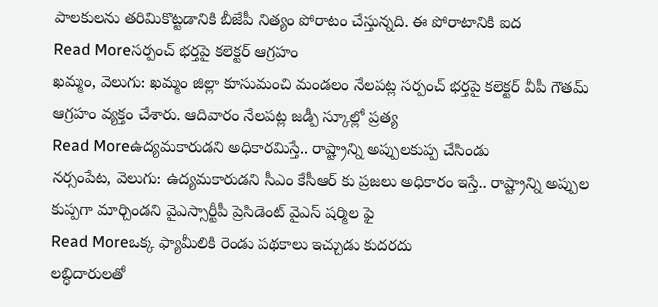పాలకులను తరిమికొట్టడానికి బీజేపీ నిత్యం పోరాటం చేస్తున్నది. ఈ పోరాటానికి ఐద
Read Moreసర్పంచ్ భర్తపై కలెక్టర్ ఆగ్రహం
ఖమ్మం, వెలుగు: ఖమ్మం జిల్లా కూసుమంచి మండలం నేలపట్ల సర్పంచ్ భర్తపై కలెక్టర్ వీపీ గౌతమ్ ఆగ్రహం వ్యక్తం చేశారు. ఆదివారం నేలపట్ల జడ్పీ స్కూల్లో ప్రత్య
Read Moreఉద్యమకారుడని అధికారమిస్తే.. రాష్ట్రాన్ని అప్పులకుప్ప చేసిండు
నర్సంపేట, వెలుగు: ఉద్యమకారుడని సీఎం కేసీఆర్ కు ప్రజలు అధికారం ఇస్తే.. రాష్ట్రాన్ని అప్పుల కుప్పగా మార్చిండని వైఎస్సార్టీపీ ప్రెసిడెంట్ వైఎస్ షర్మిల ఫై
Read Moreఒక్క ఫ్యామీలికి రెండు పథకాలు ఇచ్చుడు కుదరదు
లబ్ధిదారులతో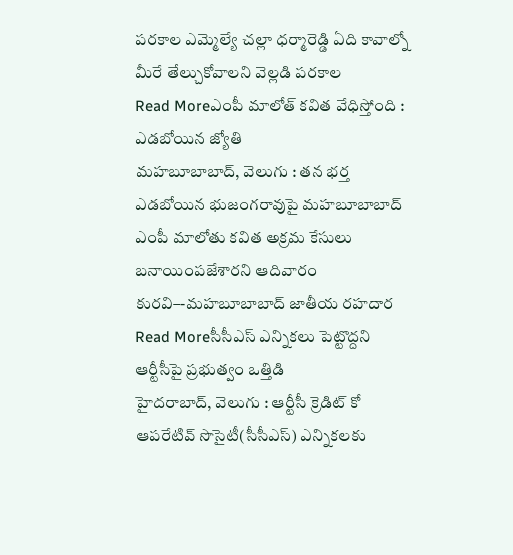పరకాల ఎమ్మెల్యే చల్లా ధర్మారెడ్డి ఏది కావాల్నో మీరే తేల్చుకోవాలని వెల్లడి పరకాల
Read Moreఎంపీ మాలోత్ కవిత వేధిస్తోంది : ఎడబోయిన జ్యోతి
మహబూబాబాద్, వెలుగు : తన భర్త ఎడబోయిన భుజంగరావుపై మహబూబాబాద్ ఎంపీ మాలోతు కవిత అక్రమ కేసులు బనాయింపజేశారని ఆదివారం కురవి–-మహబూబాబాద్ జాతీయ రహదార
Read Moreసీసీఎస్ ఎన్నికలు పెట్టొద్దని ఆర్టీసీపై ప్రభుత్వం ఒత్తిడి
హైదరాబాద్, వెలుగు : ఆర్టీసీ క్రెడిట్ కో ఆపరేటివ్ సొసైటీ(సీసీఎస్) ఎన్నికలకు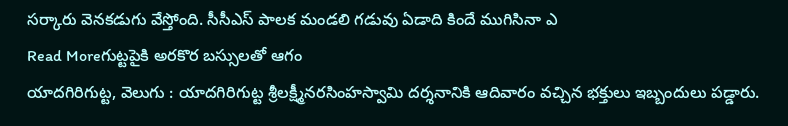సర్కారు వెనకడుగు వేస్తోంది. సీసీఎస్ పాలక మండలి గడువు ఏడాది కిందే ముగిసినా ఎ
Read Moreగుట్టపైకి అరకొర బస్సులతో ఆగం
యాదగిరిగుట్ట, వెలుగు : యాదగిరిగుట్ట శ్రీలక్ష్మీనరసింహస్వామి దర్శనానికి ఆదివారం వచ్చిన భక్తులు ఇబ్బందులు పడ్డారు.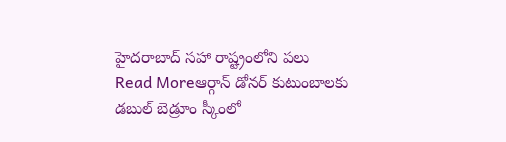హైదరాబాద్ సహా రాష్ట్రంలోని పలు
Read Moreఆర్గాన్ డోనర్ కుటుంబాలకు డబుల్ బెడ్రూం స్కీంలో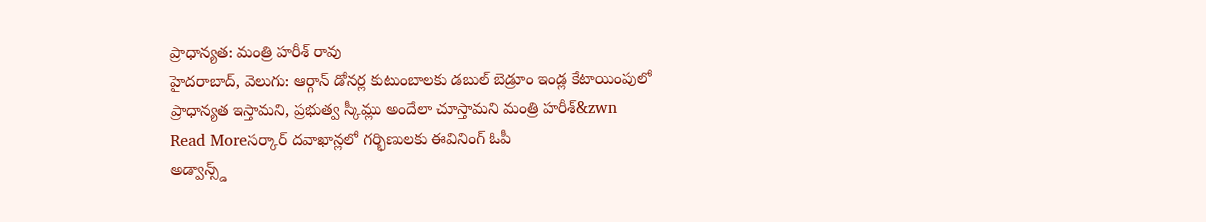ప్రాధాన్యత: మంత్రి హరీశ్ రావు
హైదరాబాద్, వెలుగు: ఆర్గాన్ డోనర్ల కుటుంబాలకు డబుల్ బెడ్రూం ఇండ్ల కేటాయింపులో ప్రాధాన్యత ఇస్తామని, ప్రభుత్వ స్కీమ్లు అందేలా చూస్తామని మంత్రి హరీశ్&zwn
Read Moreసర్కార్ దవాఖాన్లలో గర్భిణులకు ఈవినింగ్ ఓపీ
అడ్వాన్స్డ్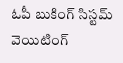ఓపీ బుకింగ్ సిస్టమ్ వెయిటింగ్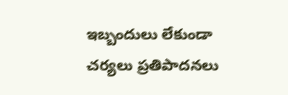ఇబ్బందులు లేకుండా చర్యలు ప్రతిపాదనలు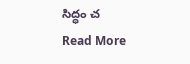సిద్ధం చ
Read More